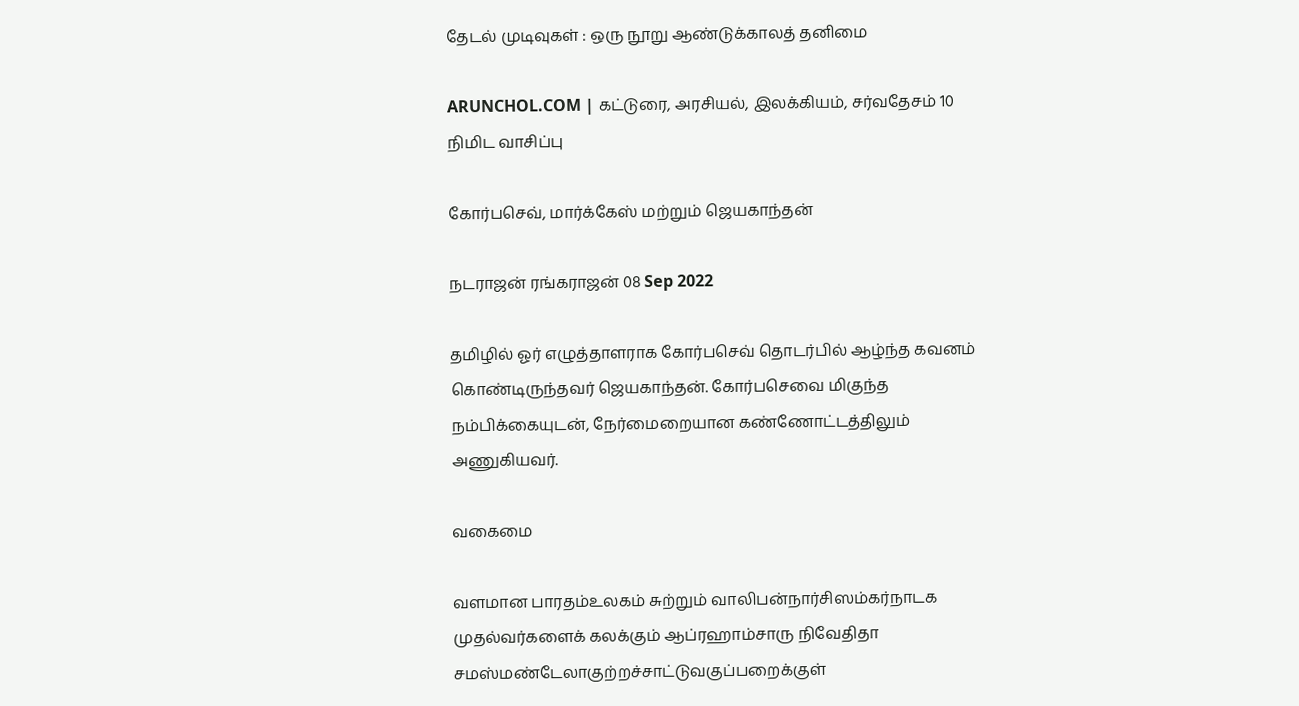தேடல் முடிவுகள் : ஒரு நூறு ஆண்டுக்காலத் தனிமை

ARUNCHOL.COM | கட்டுரை, அரசியல், இலக்கியம், சர்வதேசம் 10 நிமிட வாசிப்பு

கோர்பசெவ், மார்க்கேஸ் மற்றும் ஜெயகாந்தன்

நடராஜன் ரங்கராஜன் 08 Sep 2022

தமிழில் ஓர் எழுத்தாளராக கோர்பசெவ் தொடர்பில் ஆழ்ந்த கவனம் கொண்டிருந்தவர் ஜெயகாந்தன். கோர்பசெவை மிகுந்த நம்பிக்கையுடன், நேர்மைறையான கண்ணோட்டத்திலும் அணுகியவர்.

வகைமை

வளமான பாரதம்உலகம் சுற்றும் வாலிபன்நார்சிஸம்கர்நாடக முதல்வர்களைக் கலக்கும் ஆப்ரஹாம்சாரு நிவேதிதா சமஸ்மண்டேலாகுற்றச்சாட்டுவகுப்பறைக்குள்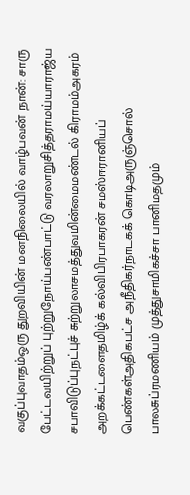வகுப்புவாதம்ஒரு துறவியின் மனநிலையில் வாழ்பவன் நான்: சாரு பேட்டவயிற்றுப் புற்றுநோய்பண்பாட்டு வரலாறுசித்தராமய்யாராஜ்ய சபாவிடுப்புநட்புச் சுற்றுலாசமத்துவமின்மைமண்டல் கிராமம்அகரம் அறக்கட்டளைதமிழ்க் கல்விபிரபாகரன் சமஸ்ஈரானியப் பெண்கள்அதிகபட்ச அநீதிகர்நாடகக் கொடிஅருஞ்சொல் பாலசுப்ரமணியம் முத்துசாமிகச்சா பானிமதமும்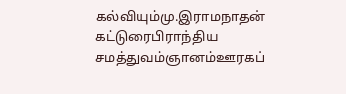கல்வியும்மு.இராமநாதன் கட்டுரைபிராந்திய சமத்துவம்ஞானம்ஊரகப்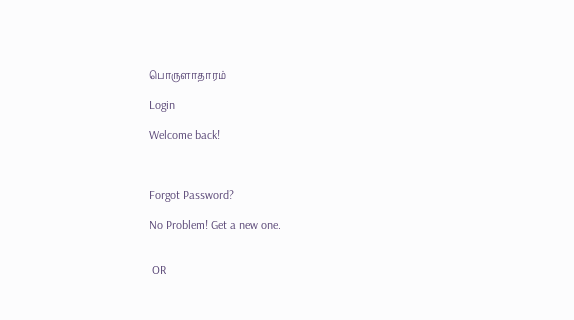பொருளாதாரம்

Login

Welcome back!



Forgot Password?

No Problem! Get a new one.


 OR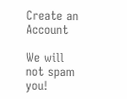Create an Account

We will not spam you!